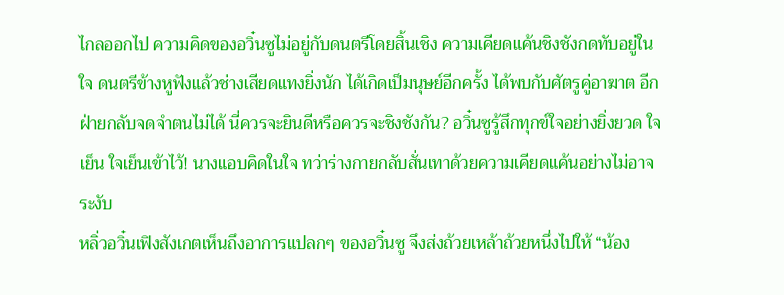ไกลออกไป ความคิดของอวิ๋นซูไม่อยู่กับดนตรีโดยสิ้นเชิง ความเคียดแค้นชิงชังกดทับอยู่ในใจ ดนตรีข้างหูฟังแล้วช่างเสียดแทงยิ่งนัก ได้เกิดเป็มนุษย์อีกครั้ง ได้พบกับศัตรูคู่อาฆาต อีกฝ่ายกลับจดจำตนไม่ได้ นี่ควรจะยินดีหรือควรจะชิงชังกัน? อวิ๋นซูรู้สึกทุกข์ใจอย่างยิ่งยวด ใจเย็น ใจเย็นเข้าไว้! นางแอบคิดในใจ ทว่าร่างกายกลับสั่นเทาด้วยความเคียดแค้นอย่างไม่อาจระงับ
หลิ่วอวิ๋นเฟิงสังเกตเห็นถึงอาการแปลกๆ ของอวิ๋นซู จึงส่งถ้วยเหล้าถ้วยหนึ่งไปให้ “น้อง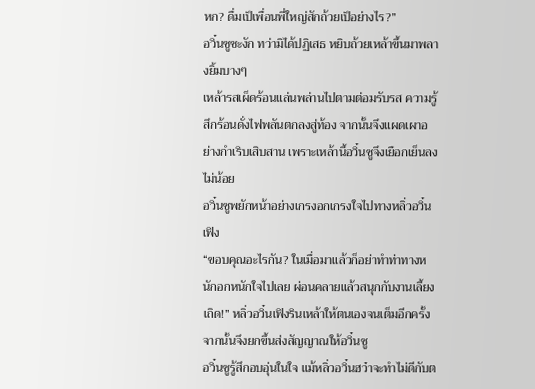หก? ดื่มเป็เพื่อนพี่ใหญ่สักถ้วยเป็อย่างไร?”
อวิ๋นซูชะงัก ทว่ามิได้ปฏิเสธ หยิบถ้วยเหล้าขึ้นมาพลางยิ้มบางๆ
เหล้ารสเผ็ดร้อนแล่นพล่านไปตามต่อมรับรส ความรู้สึกร้อนดั่งไฟพลันตกลงสู่ท้อง จากนั้นจึงแผดเผาอย่างกำเริบเสิบสาน เพราะเหล้านี้อวิ๋นซูจึงเยือกเย็นลงไม่น้อย
อวิ๋นซูพยักหน้าอย่างเกรงอกเกรงใจไปทางหลิ่วอวิ๋นเฟิง
“ขอบคุณอะไรกัน? ในเมื่อมาแล้วก็อย่าทำท่าทางหนักอกหนักใจไปเลย ผ่อนคลายแล้วสนุกกับงานเลี้ยงเถิด!” หลิ่วอวิ๋นเฟิงรินเหล้าให้ตนเองจนเต็มอีกครั้ง จากนั้นจึงยกขึ้นส่งสัญญาณให้อวิ๋นซู
อวิ๋นซูรู้สึกอบอุ่นในใจ แม้หลิ่วอวิ๋นฮว๋าจะทำไม่ดีกับต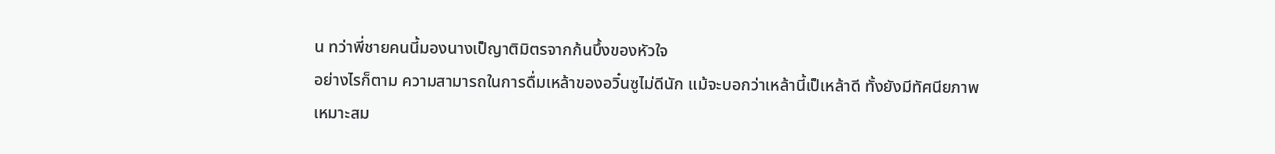น ทว่าพี่ชายคนนี้มองนางเป็ญาติมิตรจากก้นบึ้งของหัวใจ
อย่างไรก็ตาม ความสามารถในการดื่มเหล้าของอวิ๋นซูไม่ดีนัก แม้จะบอกว่าเหล้านี้เป็เหล้าดี ทั้งยังมีทัศนียภาพเหมาะสม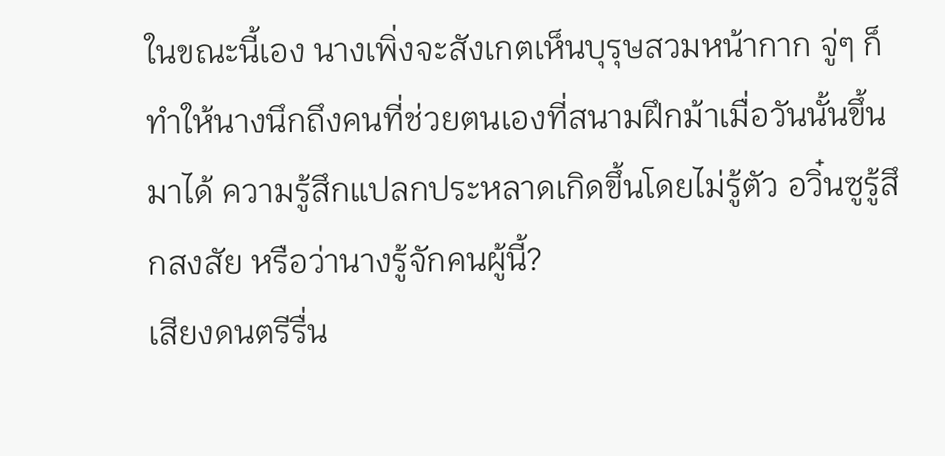ในขณะนี้เอง นางเพิ่งจะสังเกตเห็นบุรุษสวมหน้ากาก จู่ๆ ก็ทำให้นางนึกถึงคนที่ช่วยตนเองที่สนามฝึกม้าเมื่อวันนั้นขึ้นมาได้ ความรู้สึกแปลกประหลาดเกิดขึ้นโดยไม่รู้ตัว อวิ๋นซูรู้สึกสงสัย หรือว่านางรู้จักคนผู้นี้?
เสียงดนตรีรื่น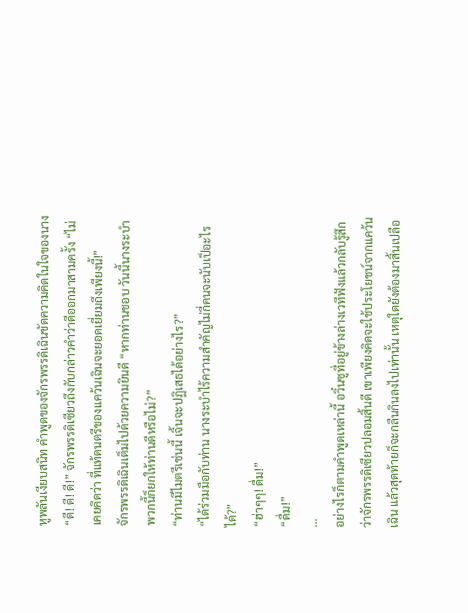หูพลันเงียบสนิท คำพูดของจักรพรรดิเฉินขัดความคิดในใจของนาง
“ดี! ดี! ดี!” จักรพรรดิเซียวถึงกับกล่าวคำว่าดีออกมาสามครั้ง “ไม่เคยคิดว่า ที่แท้ดนตรีของแคว้นเฉินจะยอดเยี่ยมถึงเพียงนี้!”
จักรพรรดิเฉินเต็มไปด้วยความยินดี “หากท่านชอบ วันนี้นางระบำพวกนี้ก็ยกให้ท่านดีหรือไม่?”
“ท่านมีไมตรีเช่นนี้ เจิ้นจะปฏิเสธได้อย่างไร?”
“ได้ร่วมมือกับท่าน นางระบำไร้ความสำคัญไม่กี่คนจะนับเป็อะไรได้?”
“ฮ่าๆๆ! ดื่ม!”
“ดื่ม!”
...
อย่างไรก็ตามคำพูดเหล่านี้ อวิ๋นซูที่อยู่ข้างล่างเวทีฟังแล้วกลับรู้สึกว่าจักรพรรดิเซียวปลอมสิ้นดี เขาเพียงคิดจะใช้ประโยชน์จากแคว้นเฉิน แล้วสุดท้ายก็จะกลืนกินลงไปเท่านั้น เหตุใดยังต้องมาสิ้นเปลือ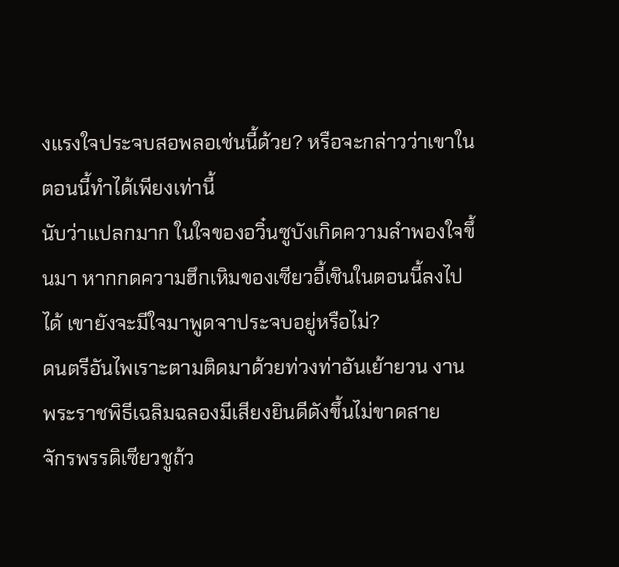งแรงใจประจบสอพลอเช่นนี้ด้วย? หรือจะกล่าวว่าเขาในตอนนี้ทำได้เพียงเท่านี้
นับว่าแปลกมาก ในใจของอวิ๋นซูบังเกิดความลำพองใจขึ้นมา หากกดความฮึกเหิมของเซียวอี้เชินในตอนนี้ลงไปได้ เขายังจะมีใจมาพูดจาประจบอยู่หรือไม่?
ดนตรีอันไพเราะตามติดมาด้วยท่วงท่าอันเย้ายวน งานพระราชพิธีเฉลิมฉลองมีเสียงยินดีดังขึ้นไม่ขาดสาย
จักรพรรดิเซียวชูถ้ว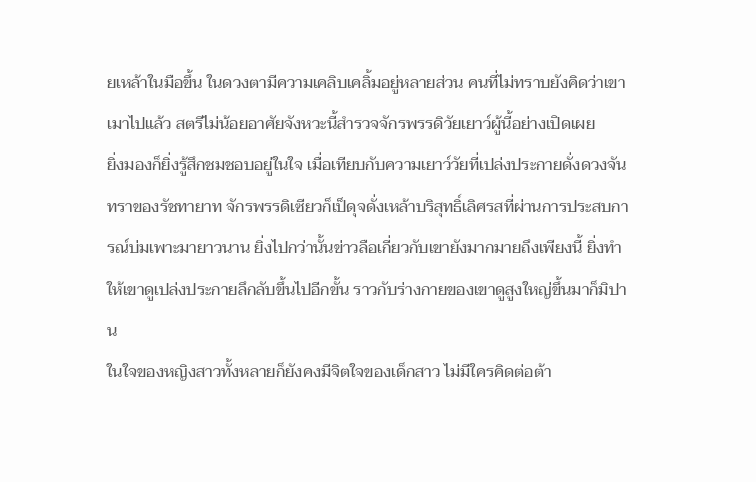ยเหล้าในมือขึ้น ในดวงตามีความเคลิบเคลิ้มอยู่หลายส่วน คนที่ไม่ทราบยังคิดว่าเขาเมาไปแล้ว สตรีไม่น้อยอาศัยจังหวะนี้สำรวจจักรพรรดิวัยเยาว์ผู้นี้อย่างเปิดเผย
ยิ่งมองก็ยิ่งรู้สึกชมชอบอยู่ในใจ เมื่อเทียบกับความเยาว์วัยที่เปล่งประกายดั่งดวงจันทราของรัชทายาท จักรพรรดิเซียวก็เป็ดุจดั่งเหล้าบริสุทธิ์เลิศรสที่ผ่านการประสบการณ์บ่มเพาะมายาวนาน ยิ่งไปกว่านั้นข่าวลือเกี่ยวกับเขายังมากมายถึงเพียงนี้ ยิ่งทำให้เขาดูเปล่งประกายลึกลับขึ้นไปอีกขั้น ราวกับร่างกายของเขาดูสูงใหญ่ขึ้นมาก็มิปาน
ในใจของหญิงสาวทั้งหลายก็ยังคงมีจิตใจของเด็กสาว ไม่มีใครคิดต่อต้า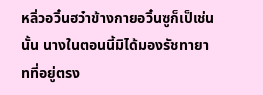หลิ่วอวิ๋นฮว๋าข้างกายอวิ๋นซูก็เป็เช่นนั้น นางในตอนนี้มิได้มองรัชทายาทที่อยู่ตรง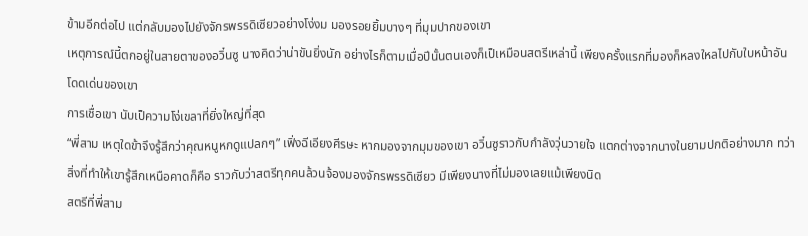ข้ามอีกต่อไป แต่กลับมองไปยังจักรพรรดิเซียวอย่างโง่งม มองรอยยิ้มบางๆ ที่มุมปากของเขา
เหตุการณ์นี้ตกอยู่ในสายตาของอวิ๋นซู นางคิดว่าน่าขันยิ่งนัก อย่างไรก็ตามเมื่อปีนั้นตนเองก็เป็เหมือนสตรีเหล่านี้ เพียงครั้งแรกที่มองก็หลงใหลไปกับใบหน้าอันโดดเด่นของเขา
การเชื่อเขา นับเป็ความโง่เขลาที่ยิ่งใหญ่ที่สุด
“พี่สาม เหตุใดข้าจึงรู้สึกว่าคุณหนูหกดูแปลกๆ” เฟิ่งฉีเอียงศีรษะ หากมองจากมุมของเขา อวิ๋นซูราวกับกำลังวุ่นวายใจ แตกต่างจากนางในยามปกติอย่างมาก ทว่าสิ่งที่ทำให้เขารู้สึกเหนือคาดก็คือ ราวกับว่าสตรีทุกคนล้วนจ้องมองจักรพรรดิเซียว มีเพียงนางที่ไม่มองเลยแม้เพียงนิด
สตรีที่พี่สาม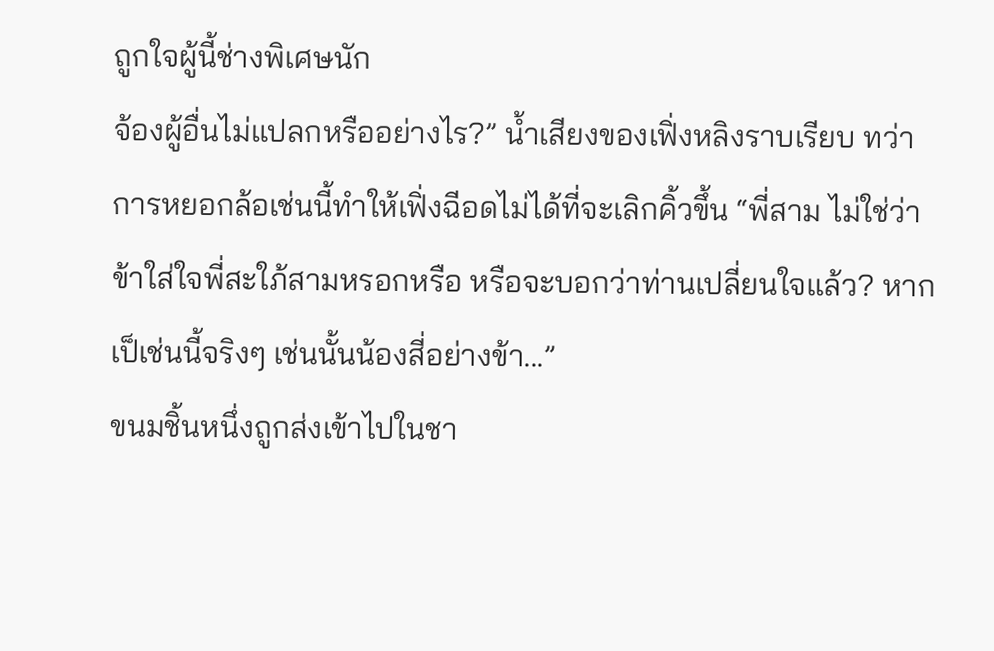ถูกใจผู้นี้ช่างพิเศษนัก
จ้องผู้อื่นไม่แปลกหรืออย่างไร?” น้ำเสียงของเฟิ่งหลิงราบเรียบ ทว่าการหยอกล้อเช่นนี้ทำให้เฟิ่งฉีอดไม่ได้ที่จะเลิกคิ้วขึ้น “พี่สาม ไม่ใช่ว่าข้าใส่ใจพี่สะใภ้สามหรอกหรือ หรือจะบอกว่าท่านเปลี่ยนใจแล้ว? หากเป็เช่นนี้จริงๆ เช่นนั้นน้องสี่อย่างข้า...”
ขนมชิ้นหนึ่งถูกส่งเข้าไปในชา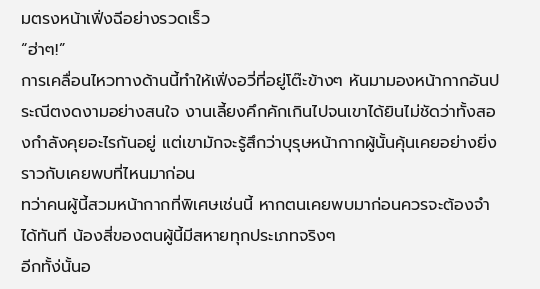มตรงหน้าเฟิ่งฉีอย่างรวดเร็ว
“ฮ่าๆ!”
การเคลื่อนไหวทางด้านนี้ทำให้เฟิ่งอวี่ที่อยู่โต๊ะข้างๆ หันมามองหน้ากากอันประณีตงดงามอย่างสนใจ งานเลี้ยงคึกคักเกินไปจนเขาได้ยินไม่ชัดว่าทั้งสองกำลังคุยอะไรกันอยู่ แต่เขามักจะรู้สึกว่าบุรุษหน้ากากผู้นั้นคุ้นเคยอย่างยิ่ง ราวกับเคยพบที่ไหนมาก่อน
ทว่าคนผู้นี้สวมหน้ากากที่พิเศษเช่นนี้ หากตนเคยพบมาก่อนควรจะต้องจำได้ทันที น้องสี่ของตนผู้นี้มีสหายทุกประเภทจริงๆ
อีกทั้ง่นั้นอ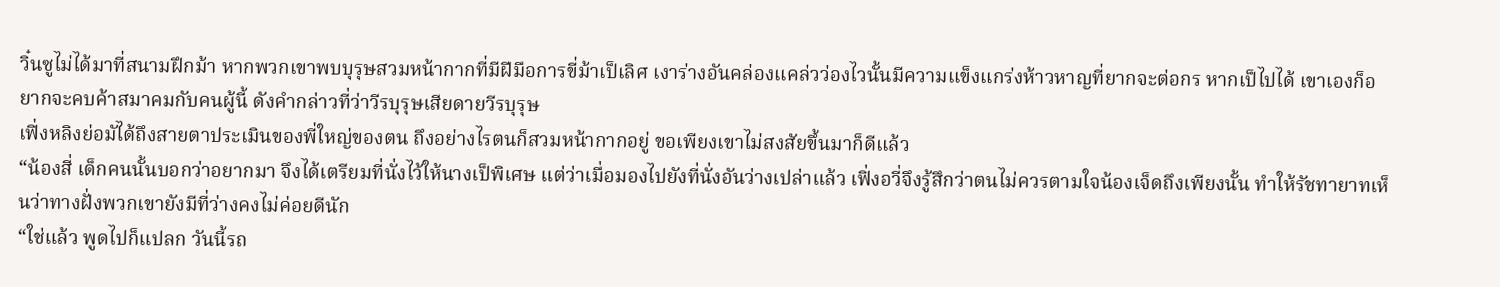วิ๋นซูไม่ได้มาที่สนามฝึกม้า หากพวกเขาพบบุรุษสวมหน้ากากที่มีฝีมือการขี่ม้าเป็เลิศ เงาร่างอันคล่องแคล่วว่องไวนั้นมีความแข็งแกร่งห้าวหาญที่ยากจะต่อกร หากเป็ไปได้ เขาเองก็อยากจะคบค้าสมาคมกับคนผู้นี้ ดังคำกล่าวที่ว่าวีรบุรุษเสียดายวีรบุรุษ
เฟิ่งหลิงย่อมัได้ถึงสายตาประเมินของพี่ใหญ่ของตน ถึงอย่างไรตนก็สวมหน้ากากอยู่ ขอเพียงเขาไม่สงสัยขึ้นมาก็ดีแล้ว
“น้องสี่ เด็กคนนั้นบอกว่าอยากมา จึงได้เตรียมที่นั่งไว้ให้นางเป็พิเศษ แต่ว่าเมื่อมองไปยังที่นั่งอันว่างเปล่าแล้ว เฟิ่งอวี่จึงรู้สึกว่าตนไม่ควรตามใจน้องเจ็ดถึงเพียงนั้น ทำให้รัชทายาทเห็นว่าทางฝั่งพวกเขายังมีที่ว่างคงไม่ค่อยดีนัก
“ใช่แล้ว พูดไปก็แปลก วันนี้รถ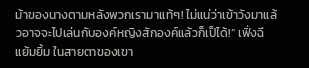ม้าของนางตามหลังพวกเรามาแท้ๆ! ไม่แน่ว่าเข้าวังมาแล้วอาจจะไปเล่นกับองค์หญิงสักองค์แล้วก็เป็ได้!” เฟิ่งฉีแย้มยิ้ม ในสายตาของเขา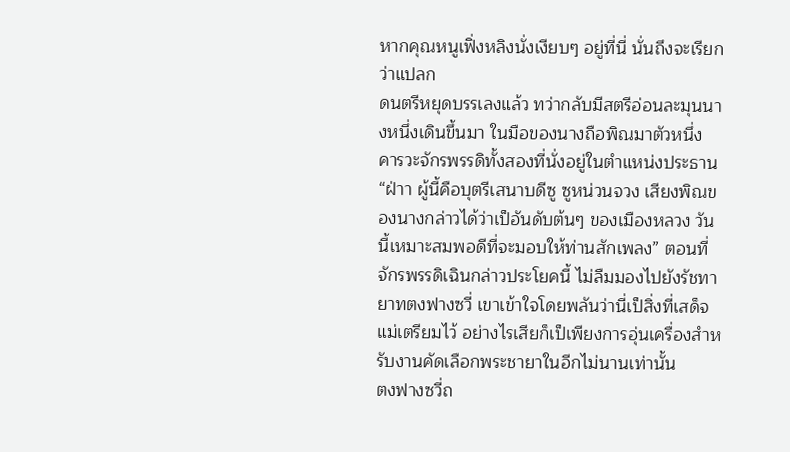หากคุณหนูเฟิ่งหลิงนั่งเงียบๆ อยู่ที่นี่ นั่นถึงจะเรียกว่าแปลก
ดนตรีหยุดบรรเลงแล้ว ทว่ากลับมีสตรีอ่อนละมุนนางหนึ่งเดินขึ้นมา ในมือของนางถือพิณมาตัวหนึ่ง คารวะจักรพรรดิทั้งสองที่นั่งอยู่ในตำแหน่งประธาน
“ฝ่าา ผู้นี้คือบุตรีเสนาบดีซู ซูหน่วนจวง เสียงพิณของนางกล่าวได้ว่าเป็อันดับต้นๆ ของเมืองหลวง วันนี้เหมาะสมพอดีที่จะมอบให้ท่านสักเพลง” ตอนที่จักรพรรดิเฉินกล่าวประโยคนี้ ไม่ลืมมองไปยังรัชทายาทตงฟางซวี่ เขาเข้าใจโดยพลันว่านี่เป็สิ่งที่เสด็จแม่เตรียมไว้ อย่างไรเสียก็เป็เพียงการอุ่นเครื่องสำหรับงานคัดเลือกพระชายาในอีกไม่นานเท่านั้น
ตงฟางซวี่ถ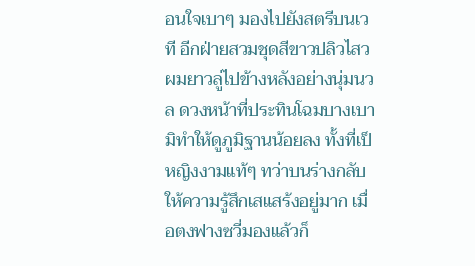อนใจเบาๆ มองไปยังสตรีบนเวที อีกฝ่ายสวมชุดสีขาวปลิวไสว ผมยาวลู่ไปข้างหลังอย่างนุ่มนวล ดวงหน้าที่ประทินโฉมบางเบามิทำให้ดูภูมิฐานน้อยลง ทั้งที่เป็หญิงงามแท้ๆ ทว่าบนร่างกลับให้ความรู้สึกเสแสร้งอยู่มาก เมื่อตงฟางซวี่มองแล้วก็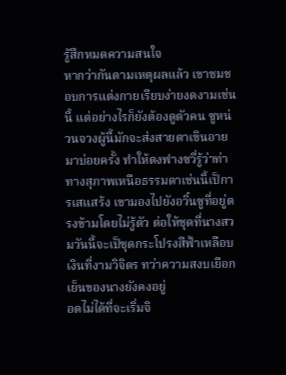รู้สึกหมดความสนใจ
หากว่ากันตามเหตุผลแล้ว เขาชมชอบการแต่งกายเรียบง่ายงดงามเช่นนี้ แต่อย่างไรก็ยังต้องดูตัวคน ซูหน่วนจวงผู้นี้มักจะส่งสายตาเขินอายมาบ่อยครั้ง ทำให้ตงฟางซวี่รู้ว่าท่าทางสุภาพเหนือธรรมดาเช่นนี้เป็การเสแสร้ง เขามองไปยังอวิ๋นซูที่อยู่ตรงข้ามโดยไม่รู้ตัว ต่อให้ชุดที่นางสวมวันนี้จะเป็ชุดกระโปรงสีฟ้าเหลือบเงินที่งามวิจิตร ทว่าความสงบเยือกเย็นของนางยังคงอยู่
อดไม่ได้ที่จะเริ่มจิ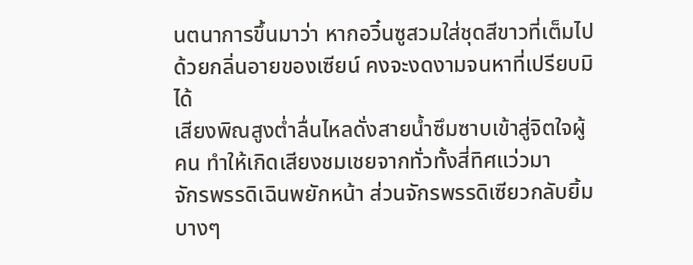นตนาการขึ้นมาว่า หากอวิ๋นซูสวมใส่ชุดสีขาวที่เต็มไปด้วยกลิ่นอายของเซียน์ คงจะงดงามจนหาที่เปรียบมิได้
เสียงพิณสูงต่ำลื่นไหลดั่งสายน้ำซึมซาบเข้าสู่จิตใจผู้คน ทำให้เกิดเสียงชมเชยจากทั่วทั้งสี่ทิศแว่วมา
จักรพรรดิเฉินพยักหน้า ส่วนจักรพรรดิเซียวกลับยิ้มบางๆ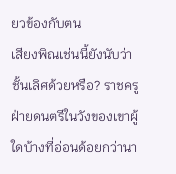ยวข้องกับตน
เสียงพิณเช่นนี้ยังนับว่าชั้นเลิศด้วยหรือ? ราชครูฝ่ายดนตรีในวังของเขาผู้ใดบ้างที่อ่อนด้อยกว่านา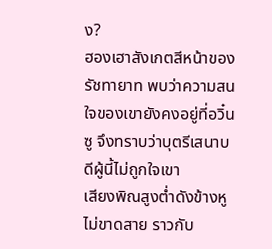ง?
ฮองเฮาสังเกตสีหน้าของรัชทายาท พบว่าความสนใจของเขายังคงอยู่ที่อวิ๋นซู จึงทราบว่าบุตรีเสนาบดีผู้นี้ไม่ถูกใจเขา
เสียงพิณสูงต่ำดังข้างหูไม่ขาดสาย ราวกับ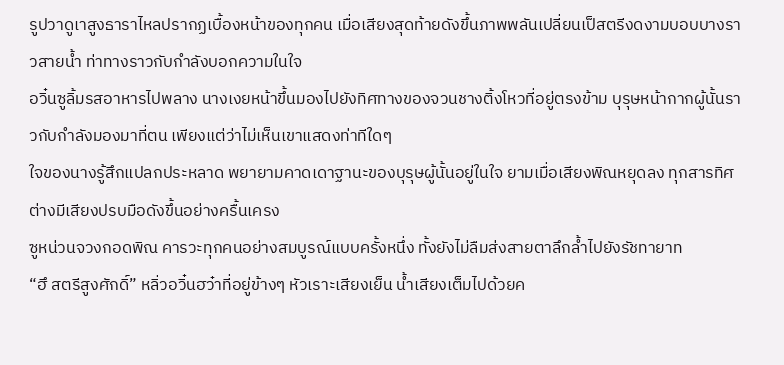รูปวาดูเาสูงธาราไหลปรากฏเบื้องหน้าของทุกคน เมื่อเสียงสุดท้ายดังขึ้นภาพพลันเปลี่ยนเป็สตรีงดงามบอบบางราวสายน้ำ ท่าทางราวกับกำลังบอกความในใจ
อวิ๋นซูลิ้มรสอาหารไปพลาง นางเงยหน้าขึ้นมองไปยังทิศทางของจวนชางติ้งโหวที่อยู่ตรงข้าม บุรุษหน้ากากผู้นั้นราวกับกำลังมองมาที่ตน เพียงแต่ว่าไม่เห็นเขาแสดงท่าทีใดๆ
ใจของนางรู้สึกแปลกประหลาด พยายามคาดเดาฐานะของบุรุษผู้นั้นอยู่ในใจ ยามเมื่อเสียงพิณหยุดลง ทุกสารทิศต่างมีเสียงปรบมือดังขึ้นอย่างครื้นเครง
ซูหน่วนจวงกอดพิณ คารวะทุกคนอย่างสมบูรณ์แบบครั้งหนึ่ง ทั้งยังไม่ลืมส่งสายตาลึกล้ำไปยังรัชทายาท
“ฮึ สตรีสูงศักดิ์” หลิ่วอวิ๋นฮว๋าที่อยู่ข้างๆ หัวเราะเสียงเย็น น้ำเสียงเต็มไปด้วยค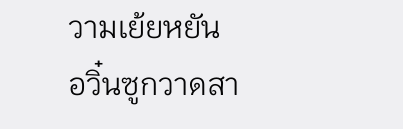วามเย้ยหยัน
อวิ๋นซูกวาดสา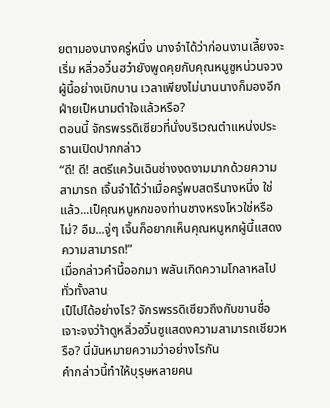ยตามองนางครู่หนึ่ง นางจำได้ว่าก่อนงานเลี้ยงจะเริ่ม หลิ่วอวิ๋นฮว๋ายังพูดคุยกับคุณหนูซูหน่วนจวงผู้นี้อย่างเบิกบาน เวลาเพียงไม่นานนางก็มองอีกฝ่ายเป็หนามตำใจแล้วหรือ?
ตอนนี้ จักรพรรดิเซียวที่นั่งบริเวณตำแหน่งประธานเปิดปากกล่าว
“ดี! ดี! สตรีแคว้นเฉินช่างงดงามมากด้วยความสามารถ เจิ้นจำได้ว่าเมื่อครู่พบสตรีนางหนึ่ง ใช่แล้ว...เป็คุณหนูหกของท่านชางหรงโหวใช่หรือไม่? อืม...จู่ๆ เจิ้นก็อยากเห็นคุณหนูหกผู้นี้แสดงความสามารถ!”
เมื่อกล่าวคำนี้ออกมา พลันเกิดความโกลาหลไปทั่วทั้งลาน
เป็ไปได้อย่างไร? จักรพรรดิเซียวถึงกับขานชื่อเจาะจงว่า้าดูหลิ่วอวิ๋นซูแสดงความสามารถเชียวหรือ? นี่มันหมายความว่าอย่างไรกัน
คำกล่าวนี้ทำให้บุรุษหลายคน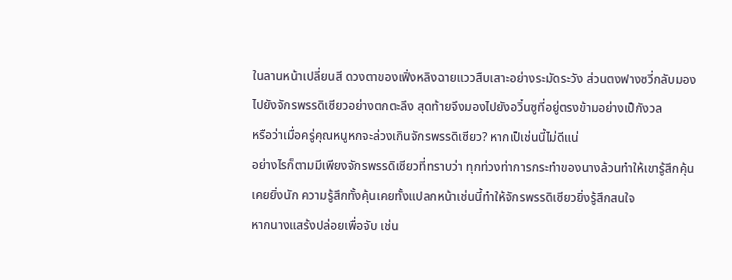ในลานหน้าเปลี่ยนสี ดวงตาของเฟิ่งหลิงฉายแววสืบเสาะอย่างระมัดระวัง ส่วนตงฟางซวี่กลับมองไปยังจักรพรรดิเซียวอย่างตกตะลึง สุดท้ายจึงมองไปยังอวิ๋นซูที่อยู่ตรงข้ามอย่างเป็กังวล
หรือว่าเมื่อครู่คุณหนูหกจะล่วงเกินจักรพรรดิเซียว? หากเป็เช่นนี้ไม่ดีแน่
อย่างไรก็ตามมีเพียงจักรพรรดิเซียวที่ทราบว่า ทุกท่วงท่าการกระทำของนางล้วนทำให้เขารู้สึกคุ้นเคยยิ่งนัก ความรู้สึกทั้งคุ้นเคยทั้งแปลกหน้าเช่นนี้ทำให้จักรพรรดิเซียวยิ่งรู้สึกสนใจ
หากนางแสร้งปล่อยเพื่อจับ เช่น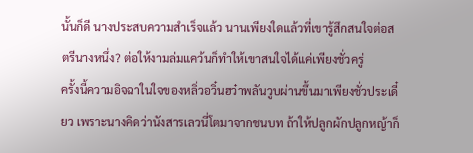นั้นก็ดี นางประสบความสำเร็จแล้ว นานเพียงใดแล้วที่เขารู้สึกสนใจต่อสตรีนางหนึ่ง? ต่อให้งามล่มแคว้นก็ทำให้เขาสนใจได้แค่เพียงชั่วครู่
ครั้งนี้ความอิจฉาในใจของหลิ่วอวิ๋นฮว๋าพลันวูบผ่านขึ้นมาเพียงชั่วประเดี๋ยว เพราะนางคิดว่านังสารเลวนี่โตมาจากชนบท ถ้าให้ปลูกผักปลูกหญ้าก็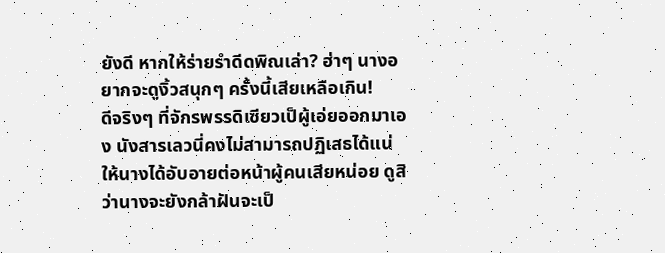ยังดี หากให้ร่ายรำดีดพิณเล่า? ฮ่าๆ นางอยากจะดูงิ้วสนุกๆ ครั้งนี้เสียเหลือเกิน!
ดีจริงๆ ที่จักรพรรดิเซียวเป็ผู้เอ่ยออกมาเอง นังสารเลวนี่คงไม่สามารถปฏิเสธได้แน่ ให้นางได้อับอายต่อหน้าผู้คนเสียหน่อย ดูสิว่านางจะยังกล้าฝันจะเป็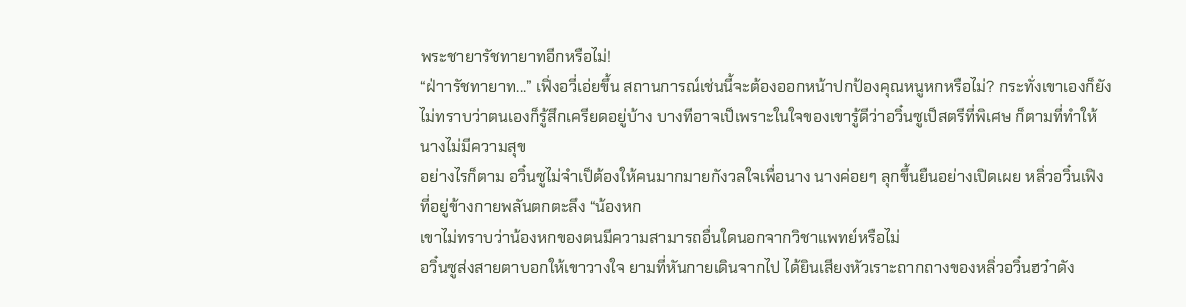พระชายารัชทายาทอีกหรือไม่!
“ฝ่าารัชทายาท...” เฟิ่งอวี่เอ่ยขึ้น สถานการณ์เช่นนี้จะต้องออกหน้าปกป้องคุณหนูหกหรือไม่? กระทั่งเขาเองก็ยังไม่ทราบว่าตนเองก็รู้สึกเครียดอยู่บ้าง บางทีอาจเป็เพราะในใจของเขารู้ดีว่าอวิ๋นซูเป็สตรีที่พิเศษ ก็ตามที่ทำให้นางไม่มีความสุข
อย่างไรก็ตาม อวิ๋นซูไม่จำเป็ต้องให้คนมากมายกังวลใจเพื่อนาง นางค่อยๆ ลุกขึ้นยืนอย่างเปิดเผย หลิ่วอวิ๋นเฟิงที่อยู่ข้างกายพลันตกตะลึง “น้องหก
เขาไม่ทราบว่าน้องหกของตนมีความสามารถอื่นใดนอกจากวิชาแพทย์หรือไม่
อวิ๋นซูส่งสายตาบอกให้เขาวางใจ ยามที่หันกายเดินจากไป ได้ยินเสียงหัวเราะถากถางของหลิ่วอวิ๋นฮว๋าดัง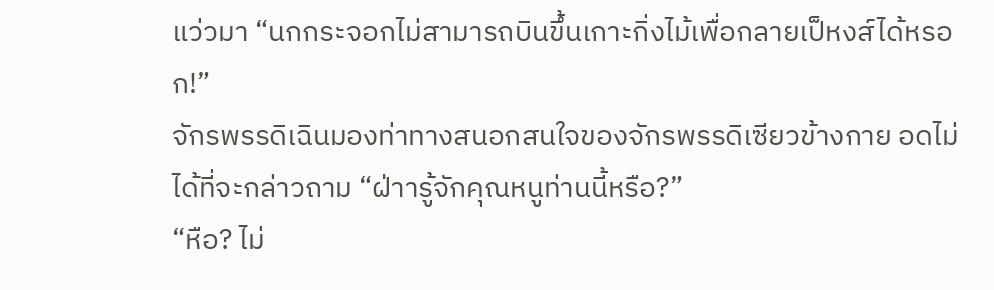แว่วมา “นกกระจอกไม่สามารถบินขึ้นเกาะกิ่งไม้เพื่อกลายเป็หงส์ได้หรอก!”
จักรพรรดิเฉินมองท่าทางสนอกสนใจของจักรพรรดิเซียวข้างกาย อดไม่ได้ที่จะกล่าวถาม “ฝ่าารู้จักคุณหนูท่านนี้หรือ?”
“หือ? ไม่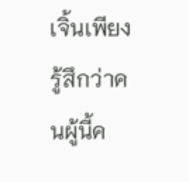เจิ้นเพียงรู้สึกว่าคนผู้นี้ค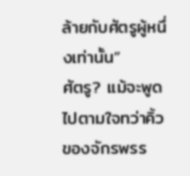ล้ายกับศัตรูผู้หนึ่งเท่านั้น”
ศัตรู? แม้จะพูดไปตามใจทว่าคิ้วของจักรพรร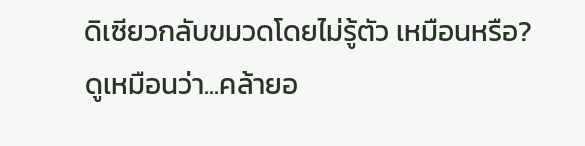ดิเซียวกลับขมวดโดยไม่รู้ตัว เหมือนหรือ? ดูเหมือนว่า...คล้ายอ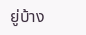ยู่บ้าง